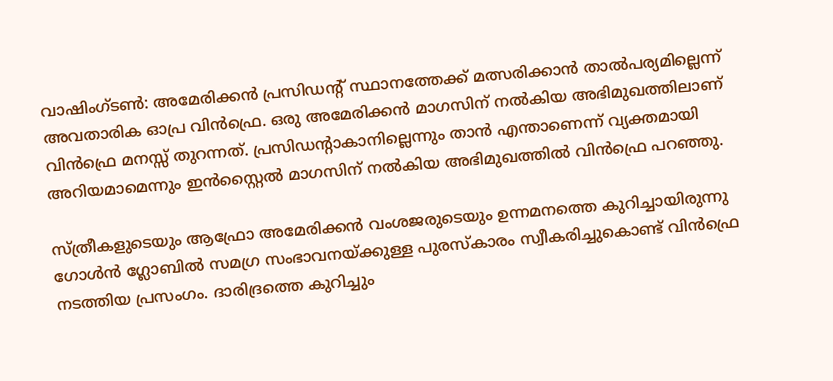വാഷിംഗ്ടണ്‍: അമേരിക്കന്‍ പ്രസിഡന്റ് സ്ഥാനത്തേക്ക് മത്സരിക്കാന്‍ താല്‍പര്യമില്ലെന്ന് അവതാരിക ഓപ്ര വിന്‍ഫ്രെ. ഒരു അമേരിക്കന്‍ മാഗസിന് നല്‍കിയ അഭിമുഖത്തിലാണ് വിന്‍ഫ്രെ മനസ്സ് തുറന്നത്. പ്രസിഡന്റാകാനില്ലെന്നും താന്‍ എന്താണെന്ന് വ്യക്തമായി അറിയമാമെന്നും ഇന്‍സ്റ്റൈല്‍ മാഗസിന് നല്‍കിയ അഭിമുഖത്തില്‍ വിന്‍ഫ്രെ പറഞ്ഞു.

സ്ത്രീകളുടെയും ആഫ്രോ അമേരിക്കന്‍ വംശജരുടെയും ഉന്നമനത്തെ കുറിച്ചായിരുന്നു ഗോള്‍ന്‍ ഗ്ലോബില്‍ സമഗ്ര സംഭാവനയ്ക്കുള്ള പുരസ്‌കാരം സ്വീകരിച്ചുകൊണ്ട് വിന്‍ഫ്രെ നടത്തിയ പ്രസംഗം. ദാരിദ്രത്തെ കുറിച്ചും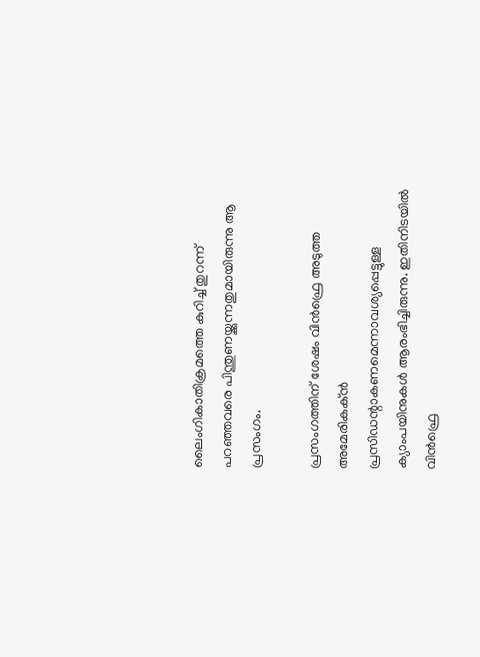ലൈംഗികാതിക്രമത്തെ കുറിച്ച് തുറന്ന് പറഞ്ഞവരെ പിന്തുണയ്ക്കുന്നതുമായിരുന്നു ആ പ്രസംഗം.

പ്രസംഗത്തിന് ശേഷം വിന്‍ഫ്രെ അടുത്ത അമേരികക്ന്‍ പ്രസിഡന്റാകണമെന്നാവശ്യപ്പെട്ടുള്ള ക്യാംപയിനുകള്‍ ആരംഭിച്ചിരുന്നു. ഇതിനിടയില്‍ വിന്‍ഫ്രെ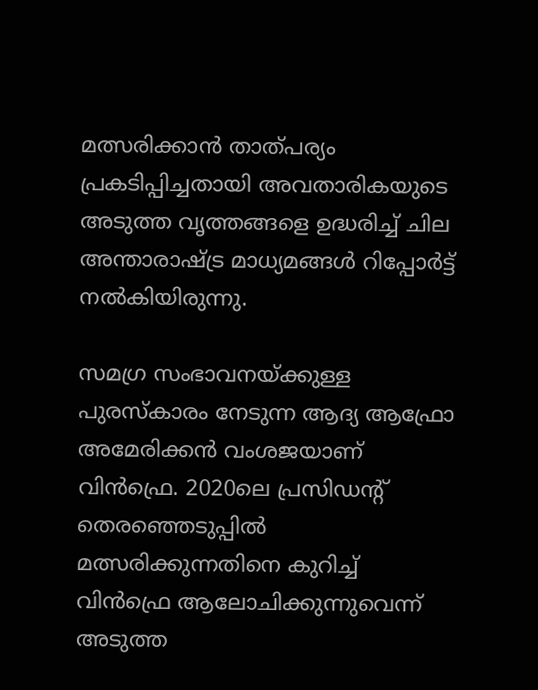മത്സരിക്കാന്‍ താത്പര്യം പ്രകടിപ്പിച്ചതായി അവതാരികയുടെ അടുത്ത വൃത്തങ്ങളെ ഉദ്ധരിച്ച് ചില അന്താരാഷ്ട്ര മാധ്യമങ്ങള്‍ റിപ്പോര്‍ട്ട് നല്‍കിയിരുന്നു.

സമഗ്ര സംഭാവനയ്ക്കുള്ള പുരസ്‌കാരം നേടുന്ന ആദ്യ ആഫ്രോ അമേരിക്കന്‍ വംശജയാണ് വിന്‍ഫ്രെ. 2020ലെ പ്രസിഡന്റ് തെരഞ്ഞെടുപ്പില്‍ മത്സരിക്കുന്നതിനെ കുറിച്ച് വിന്‍ഫ്രെ ആലോചിക്കുന്നുവെന്ന് അടുത്ത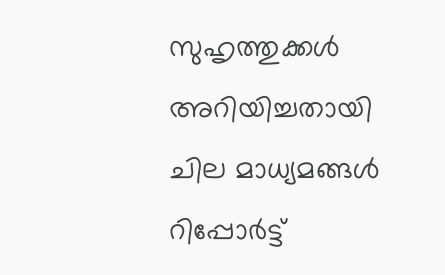സുഹൃത്തുക്കള്‍ അറിയിച്ചതായി ചില മാധ്യമങ്ങള്‍ റിപ്പോര്‍ട്ട്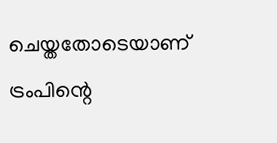ചെയ്തതോടെയാണ് ട്രംപിന്റെ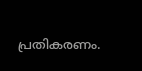പ്രതികരണം.